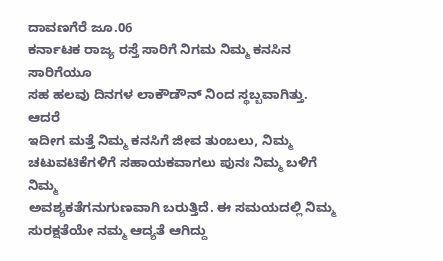ದಾವಣಗೆರೆ ಜೂ.06
ಕರ್ನಾಟಕ ರಾಜ್ಯ ರಸ್ತೆ ಸಾರಿಗೆ ನಿಗಮ ನಿಮ್ಮ ಕನಸಿನ ಸಾರಿಗೆಯೂ
ಸಹ ಹಲವು ದಿನಗಳ ಲಾಕೌಡೌನ್ ನಿಂದ ಸ್ಥಬ್ಬವಾಗಿತ್ತು. ಆದರೆ
ಇದೀಗ ಮತ್ತೆ ನಿಮ್ಮ ಕನಸಿಗೆ ಜೀವ ತುಂಬಲು, ನಿಮ್ಮ
ಚಟುವಟಿಕೆಗಳಿಗೆ ಸಹಾಯಕವಾಗಲು ಪುನಃ ನಿಮ್ಮ ಬಳಿಗೆ ನಿಮ್ಮ
ಅವಶ್ಯಕತೆಗನುಗುಣವಾಗಿ ಬರುತ್ತಿದೆ. ಈ ಸಮಯದಲ್ಲಿ ನಿಮ್ಮ
ಸುರಕ್ಷತೆಯೇ ನಮ್ಮ ಆದ್ಯತೆ ಆಗಿದ್ದು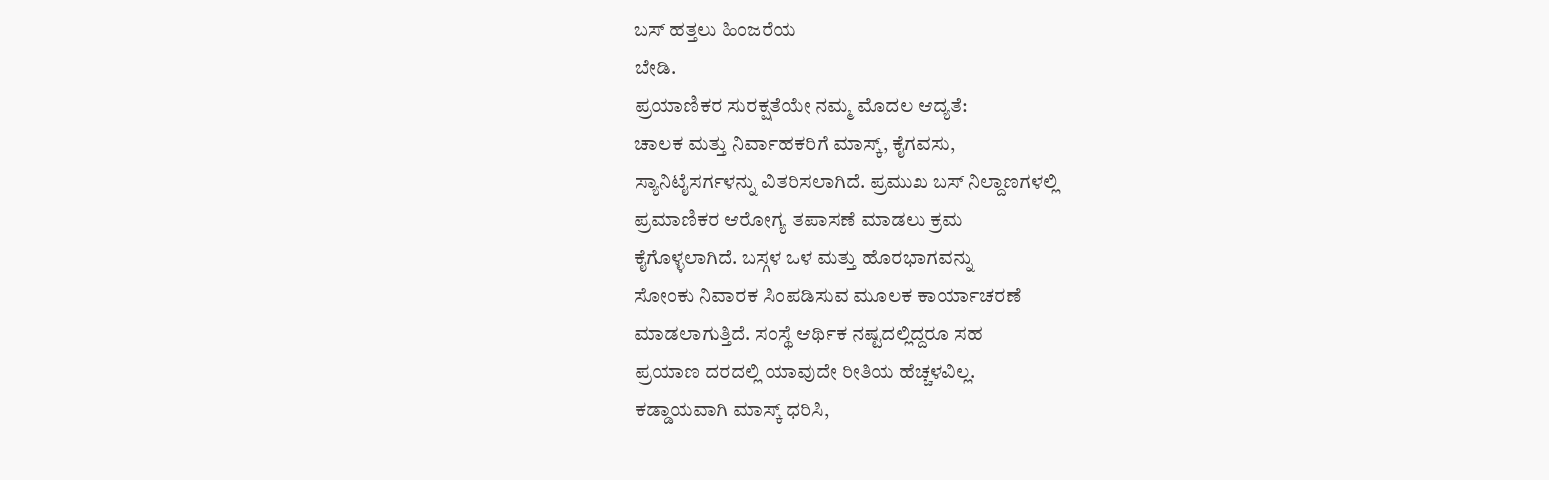ಬಸ್ ಹತ್ತಲು ಹಿಂಜರೆಯ
ಬೇಡಿ.
ಪ್ರಯಾಣಿಕರ ಸುರಕ್ಷತೆಯೇ ನಮ್ಮ ಮೊದಲ ಆದ್ಯತೆ:
ಚಾಲಕ ಮತ್ತು ನಿರ್ವಾಹಕರಿಗೆ ಮಾಸ್ಕ್, ಕೈಗವಸು,
ಸ್ಯಾನಿಟೈಸರ್ಗಳನ್ನು ವಿತರಿಸಲಾಗಿದೆ. ಪ್ರಮುಖ ಬಸ್ ನಿಲ್ದಾಣಗಳಲ್ಲಿ
ಪ್ರಮಾಣಿಕರ ಆರೋಗ್ಯ ತಪಾಸಣೆ ಮಾಡಲು ಕ್ರಮ
ಕೈಗೊಳ್ಳಲಾಗಿದೆ. ಬಸ್ಗಳ ಒಳ ಮತ್ತು ಹೊರಭಾಗವನ್ನು
ಸೋಂಕು ನಿವಾರಕ ಸಿಂಪಡಿಸುವ ಮೂಲಕ ಕಾರ್ಯಾಚರಣೆ
ಮಾಡಲಾಗುತ್ತಿದೆ. ಸಂಸ್ಥೆ ಆರ್ಥಿಕ ನಷ್ಟದಲ್ಲಿದ್ದರೂ ಸಹ
ಪ್ರಯಾಣ ದರದಲ್ಲಿ ಯಾವುದೇ ರೀತಿಯ ಹೆಚ್ಚಳವಿಲ್ಲ.
ಕಡ್ಡಾಯವಾಗಿ ಮಾಸ್ಕ್ ಧರಿಸಿ,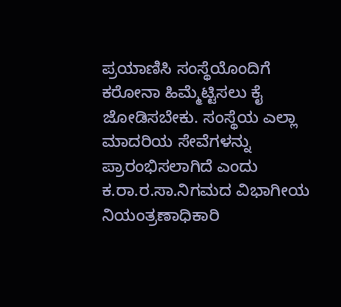ಪ್ರಯಾಣಿಸಿ ಸಂಸ್ಥೆಯೊಂದಿಗೆ
ಕರೋನಾ ಹಿಮ್ಮೆಟ್ಟಿಸಲು ಕೈ ಜೋಡಿಸಬೇಕು. ಸಂಸ್ಥೆಯ ಎಲ್ಲಾ
ಮಾದರಿಯ ಸೇವೆಗಳನ್ನು ಪ್ರಾರಂಭಿಸಲಾಗಿದೆ ಎಂದು
ಕ.ರಾ.ರ.ಸಾ.ನಿಗಮದ ವಿಭಾಗೀಯ ನಿಯಂತ್ರಣಾಧಿಕಾರಿ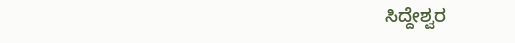ಸಿದ್ದೇಶ್ವರ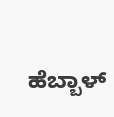ಹೆಬ್ಬಾಳ್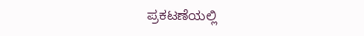ಪ್ರಕಟಣೆಯಲ್ಲಿ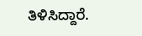ತಿಳಿಸಿದ್ದಾರೆ.